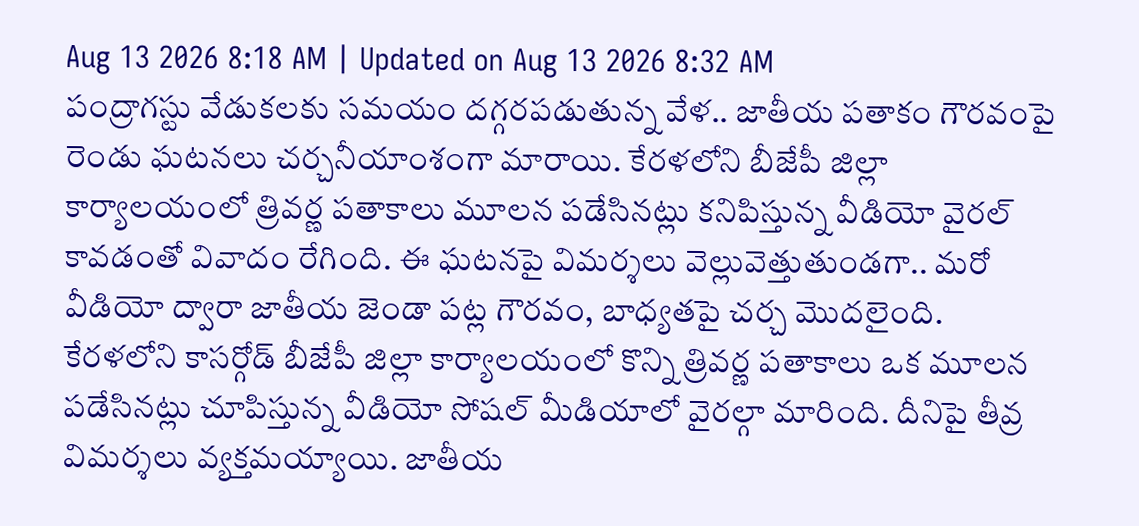Aug 13 2026 8:18 AM | Updated on Aug 13 2026 8:32 AM
పంద్రాగస్టు వేడుకలకు సమయం దగ్గరపడుతున్న వేళ.. జాతీయ పతాకం గౌరవంపై రెండు ఘటనలు చర్చనీయాంశంగా మారాయి. కేరళలోని బీజేపీ జిల్లా కార్యాలయంలో త్రివర్ణ పతాకాలు మూలన పడేసినట్లు కనిపిస్తున్న వీడియో వైరల్ కావడంతో వివాదం రేగింది. ఈ ఘటనపై విమర్శలు వెల్లువెత్తుతుండగా.. మరో వీడియో ద్వారా జాతీయ జెండా పట్ల గౌరవం, బాధ్యతపై చర్చ మొదలైంది.
కేరళలోని కాసర్గోడ్ బీజేపీ జిల్లా కార్యాలయంలో కొన్ని త్రివర్ణ పతాకాలు ఒక మూలన పడేసినట్లు చూపిస్తున్న వీడియో సోషల్ మీడియాలో వైరల్గా మారింది. దీనిపై తీవ్ర విమర్శలు వ్యక్తమయ్యాయి. జాతీయ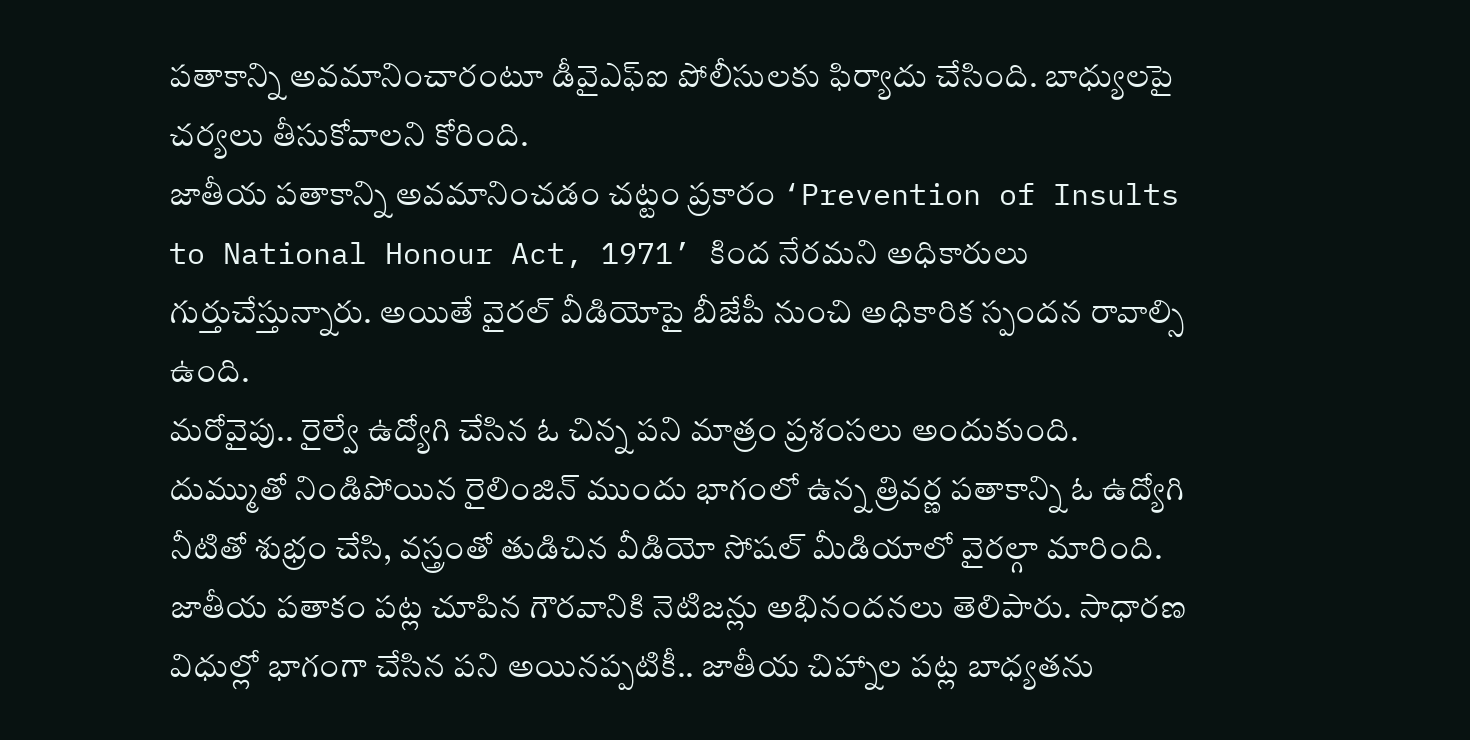పతాకాన్ని అవమానించారంటూ డీవైఎఫ్ఐ పోలీసులకు ఫిర్యాదు చేసింది. బాధ్యులపై చర్యలు తీసుకోవాలని కోరింది.
జాతీయ పతాకాన్ని అవమానించడం చట్టం ప్రకారం ‘Prevention of Insults to National Honour Act, 1971’ కింద నేరమని అధికారులు గుర్తుచేస్తున్నారు. అయితే వైరల్ వీడియోపై బీజేపీ నుంచి అధికారిక స్పందన రావాల్సి ఉంది.
మరోవైపు.. రైల్వే ఉద్యోగి చేసిన ఓ చిన్న పని మాత్రం ప్రశంసలు అందుకుంది. దుమ్ముతో నిండిపోయిన రైలింజిన్ ముందు భాగంలో ఉన్న త్రివర్ణ పతాకాన్ని ఓ ఉద్యోగి నీటితో శుభ్రం చేసి, వస్త్రంతో తుడిచిన వీడియో సోషల్ మీడియాలో వైరల్గా మారింది. జాతీయ పతాకం పట్ల చూపిన గౌరవానికి నెటిజన్లు అభినందనలు తెలిపారు. సాధారణ విధుల్లో భాగంగా చేసిన పని అయినప్పటికీ.. జాతీయ చిహ్నాల పట్ల బాధ్యతను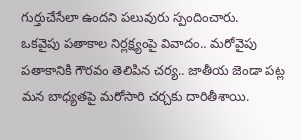గుర్తుచేసేలా ఉందని పలువురు స్పందించారు.
ఒకవైపు పతాకాల నిర్లక్ష్యంపై వివాదం.. మరోవైపు పతాకానికి గౌరవం తెలిపిన చర్య.. జాతీయ జెండా పట్ల మన బాధ్యతపై మరోసారి చర్చకు దారితీశాయి.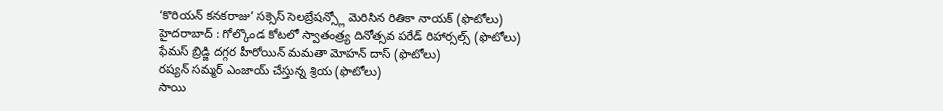‘కొరియన్ కనకరాజు’ సక్సెస్ సెలబ్రేషన్స్లో మెరిసిన రితికా నాయక్ (ఫొటోలు)
హైదరాబాద్ : గోల్కొండ కోటలో స్వాతంత్ర్య దినోత్సవ పరేడ్ రిహార్సల్స్ (ఫొటోలు)
ఫేమస్ బ్రిడ్జి దగ్గర హీరోయిన్ మమతా మోహన్ దాస్ (ఫొటోలు)
రష్యన్ సమ్మర్ ఎంజాయ్ చేస్తున్న శ్రియ (ఫొటోలు)
సాయి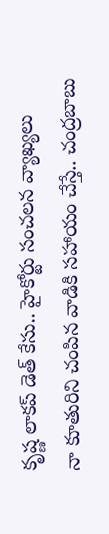కృష్ణ లాకప్ డెత్ కేసు.. హైకోర్టు సంచలన వ్యాఖ్యలు
నా కూతురిని చంపిన వాడికి సహాయం చేస్తే.. చంద్రబాబు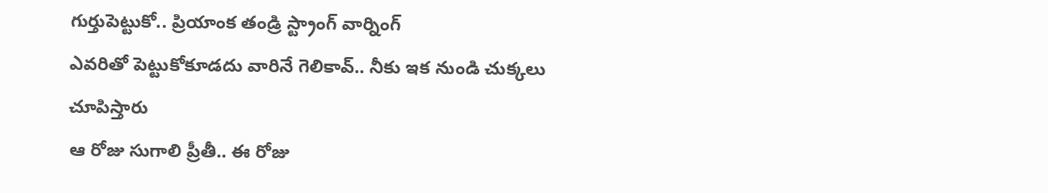గుర్తుపెట్టుకో.. ప్రియాంక తండ్రి స్ట్రాంగ్ వార్నింగ్
ఎవరితో పెట్టుకోకూడదు వారినే గెలికావ్.. నీకు ఇక నుండి చుక్కలు చూపిస్తారు
ఆ రోజు సుగాలి ప్రీతీ.. ఈ రోజు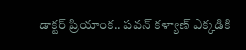డాక్టర్ ప్రియాంక.. పవన్ కళ్యాణ్ ఎక్కడికి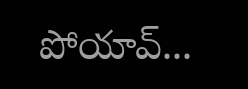పోయావ్...